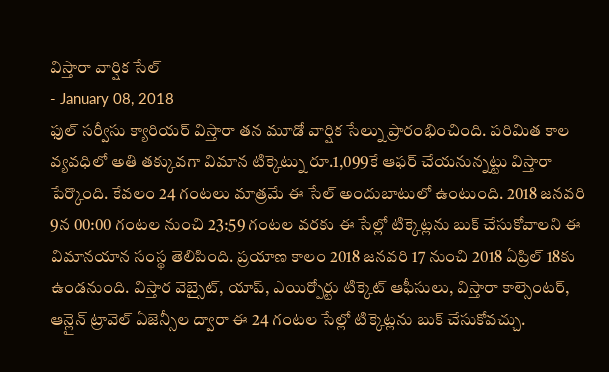విస్తారా వార్షిక సేల్
- January 08, 2018
ఫుల్ సర్వీసు క్యారియర్ విస్తారా తన మూడో వార్షిక సేల్ను ప్రారంభించింది. పరిమిత కాల వ్యవధిలో అతి తక్కువగా విమాన టిక్కెట్ను రూ.1,099కే ఆఫర్ చేయనున్నట్టు విస్తారా పేర్కొంది. కేవలం 24 గంటలు మాత్రమే ఈ సేల్ అందుబాటులో ఉంటుంది. 2018 జనవరి 9న 00:00 గంటల నుంచి 23:59 గంటల వరకు ఈ సేల్లో టిక్కెట్లను బుక్ చేసుకోవాలని ఈ విమానయాన సంస్థ తెలిపింది. ప్రయాణ కాలం 2018 జనవరి 17 నుంచి 2018 ఏప్రిల్ 18కు ఉండనుంది. విస్తార వెబ్సైట్, యాప్, ఎయిర్పోర్టు టిక్కెట్ ఆఫీసులు, విస్తారా కాల్సెంటర్, ఆన్లైన్ ట్రావెల్ ఏజెన్సీల ద్వారా ఈ 24 గంటల సేల్లో టిక్కెట్లను బుక్ చేసుకోవచ్చు.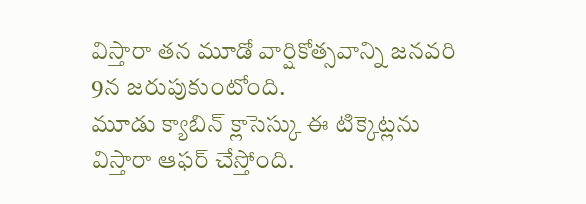విస్తారా తన మూడో వార్షికోత్సవాన్ని జనవరి 9న జరుపుకుంటోంది.
మూడు క్యాబిన్ క్లాసెస్కు ఈ టిక్కెట్లను విస్తారా ఆఫర్ చేస్తోంది.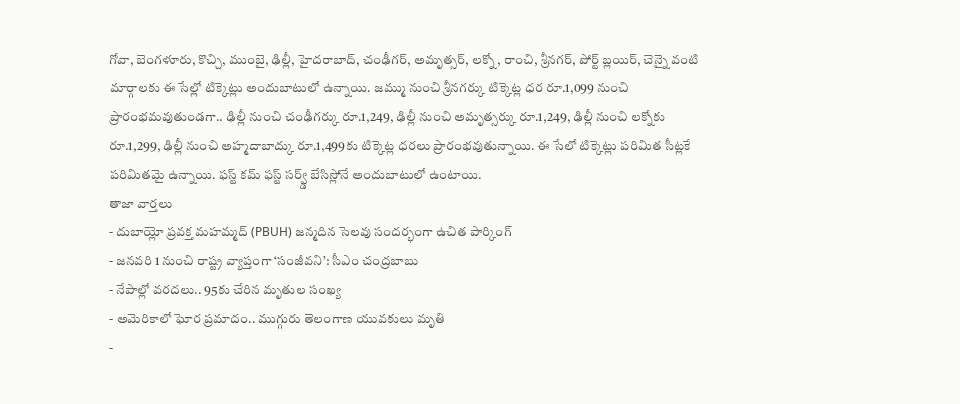గోవా, బెంగళూరు, కొచ్చి, ముంబై, ఢిల్లీ, హైదరాబాద్, చంఢీగర్, అమృత్సర్, లక్నో, రాంచి, శ్రీనగర్, పోర్ట్ బ్లయిర్, చెన్నై వంటి మార్గాలకు ఈ సేల్లో టిక్కెట్లు అందుబాటులో ఉన్నాయి. జమ్ము నుంచి శ్రీనగర్కు టిక్కెట్ల ధర రూ.1,099 నుంచి ప్రారంభమవుతుండగా.. ఢిల్లీ నుంచి చంఢీగర్కు రూ.1,249, ఢిల్లీ నుంచి అమృత్సర్కు రూ.1,249, ఢిల్లీ నుంచి లక్నోకు రూ.1,299, ఢిల్లీ నుంచి అహ్మదాబాద్కు రూ.1,499కు టిక్కెట్ల ధరలు ప్రారంభవుతున్నాయి. ఈ సేలో టిక్కెట్లు పరిమిత సీట్లకే పరిమితమై ఉన్నాయి. ఫస్ట్ కమ్ ఫస్ట్ సర్వ్డ్ బేసిస్లోనే అందుబాటులో ఉంటాయి.
తాజా వార్తలు
- దుబాయ్లో ప్రవక్త మహమ్మద్ (PBUH) జన్మదిన సెలవు సందర్భంగా ఉచిత పార్కింగ్
- జనవరి 1 నుంచి రాష్ట్ర వ్యాప్తంగా ‘సంజీవని’: సీఎం చంద్రబాబు
- నేపాల్లో వరదలు.. 95కు చేరిన మృతుల సంఖ్య
- అమెరికాలో ఘోర ప్రమాదం.. ముగ్గురు తెలంగాణ యువకులు మృతి
-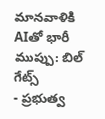మానవాళికి AIతో భారీ ముప్పు: బిల్ గేట్స్
- ప్రభుత్వ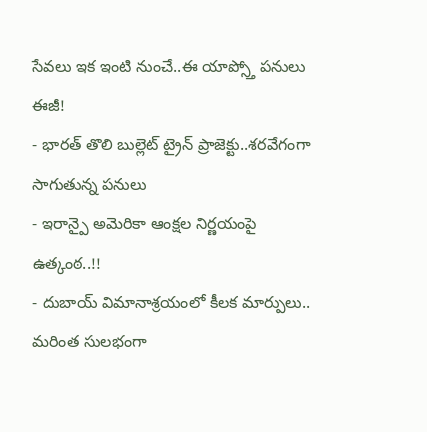సేవలు ఇక ఇంటి నుంచే..ఈ యాప్స్తో పనులు ఈజీ!
- భారత్ తొలి బుల్లెట్ ట్రైన్ ప్రాజెక్టు..శరవేగంగా సాగుతున్న పనులు
- ఇరాన్పై అమెరికా ఆంక్షల నిర్ణయంపై ఉత్కంఠ..!!
- దుబాయ్ విమానాశ్రయంలో కీలక మార్పులు.. మరింత సులభంగా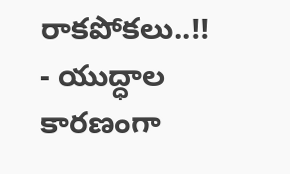రాకపోకలు..!!
- యుద్ధాల కారణంగా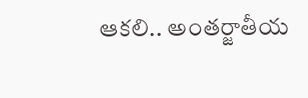ఆకలి.. అంతర్జాతీయ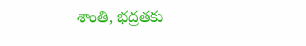శాంతి, భద్రతకు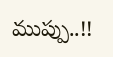ముప్పు..!!